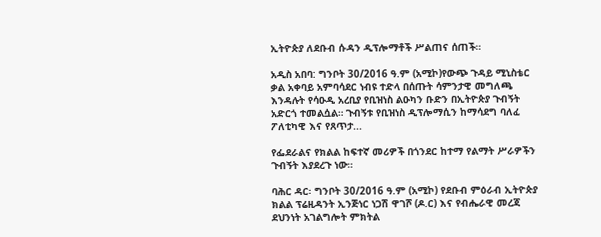ኢትዮጵያ ለደቡብ ሱዳን ዲፕሎማቶች ሥልጠና ሰጠች።

አዲስ አበባ: ግንቦት 30/2016 ዓ.ም (አሚኮ)የውጭ ጉዳይ ሚኒስቴር ቃል አቀባይ አምባሳደር ነብዩ ተድላ በሰጡት ሳምንታዊ መግለጫ እንዳሉት የሳዑዲ አረቢያ የቢዝነስ ልዑካን ቡድን በኢትዮጵያ ጉብኝት አድርጎ ተመልሷል። ጉብኝቱ የቢዝነስ ዲፕሎማሲን ከማሳደግ ባለፈ ፖለቲካዊ እና የጸጥታ...

የፌደራልና የክልል ከፍተኛ መሪዎች በጎንደር ከተማ የልማት ሥራዎችን ጉብኝት እያደረጉ ነው።

ባሕር ዳር፡ ግንቦት 30/2016 ዓ.ም (አሚኮ) የደቡብ ምዕራብ ኢትዮጵያ ክልል ፕሬዚዳንት ኢንጅነር ነጋሽ ዋገሾ (ዶ.ር) እና የብሔራዊ መረጃ ደህንነት አገልግሎት ምክትል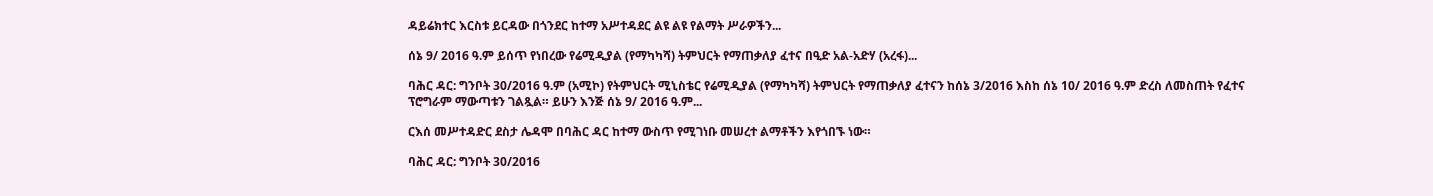ዳይሬክተር እርስቱ ይርዳው በጎንደር ከተማ አሥተዳደር ልዩ ልዩ የልማት ሥራዎችን...

ሰኔ 9/ 2016 ዓ.ም ይሰጥ የነበረው የሬሚዲያል (የማካካሻ) ትምህርት የማጠቃለያ ፈተና በዒድ አል-አድሃ (አረፋ)...

ባሕር ዳር: ግንቦት 30/2016 ዓ.ም (አሚኮ) የትምህርት ሚኒስቴር የሬሚዲያል (የማካካሻ) ትምህርት የማጠቃለያ ፈተናን ከሰኔ 3/2016 እስከ ሰኔ 10/ 2016 ዓ.ም ድረስ ለመስጠት የፈተና ፕሮግራም ማውጣቱን ገልጿል። ይሁን እንጅ ሰኔ 9/ 2016 ዓ.ም...

ርእሰ መሥተዳድር ደስታ ሌዳሞ በባሕር ዳር ከተማ ውስጥ የሚገነቡ መሠረተ ልማቶችን እየጎበኙ ነው።

ባሕር ዳር: ግንቦት 30/2016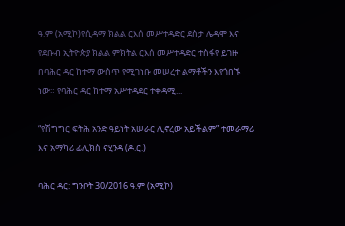ዓ.ም (አሚኮ)የሲዳማ ክልል ርእሰ መሥተዳድር ደስታ ሌዳሞ እና የደቡብ ኢትዮጵያ ክልል ምክትል ርእሰ መሥተዳድር ተስፋየ ይገዙ በባሕር ዳር ከተማ ውስጥ የሚገነቡ መሠረተ ልማቶችን እየጎበኙ ነው። የባሕር ዳር ከተማ አሥተዳደር ተቀዳሚ...

“የሽግግር ፍትሕ አንድ ዓይነት አሠራር ሊኖረው አይችልም” ተመራማሪ እና አማካሪ ፊሊክስ ናሂንዳ (ዶ.ር.)

ባሕር ዳር: ግንቦት 30/2016 ዓ.ም (አሚኮ)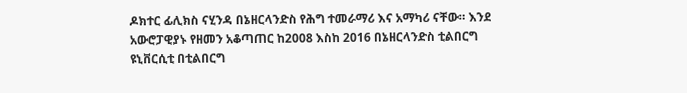ዶክተር ፊሊክስ ናሂንዳ በኔዘርላንድስ የሕግ ተመራማሪ እና አማካሪ ናቸው። እንደ አውሮፓዊያኑ የዘመን አቆጣጠር ከ2008 እስከ 2016 በኔዘርላንድስ ቲልበርግ ዩኒቨርሲቲ በቲልበርግ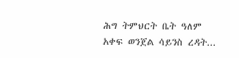ሕግ ትምህርት ቤት ዓለም አቀፍ ወንጀል ሳይንስ ረዳት...